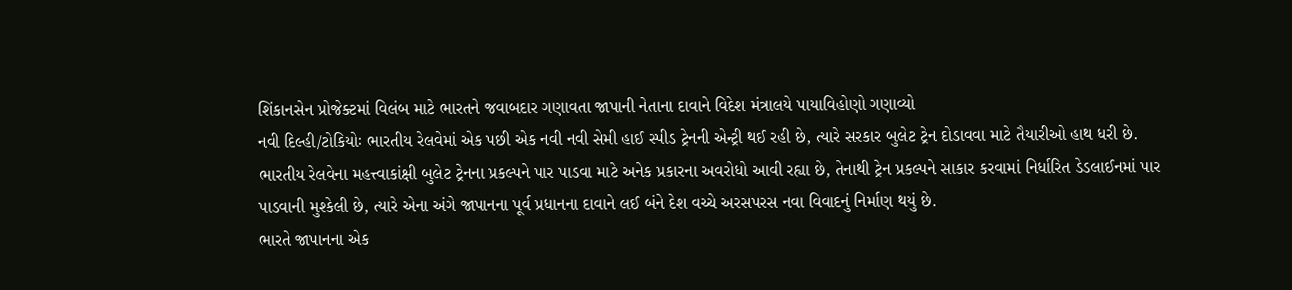શિંકાનસેન પ્રોજેક્ટમાં વિલંબ માટે ભારતને જવાબદાર ગણાવતા જાપાની નેતાના દાવાને વિદેશ મંત્રાલયે પાયાવિહોણો ગણાવ્યો
નવી દિલ્હી/ટોકિયોઃ ભારતીય રેલવેમાં એક પછી એક નવી નવી સેમી હાઈ સ્પીડ ટ્રેનની એન્ટ્રી થઈ રહી છે, ત્યારે સરકાર બુલેટ ટ્રેન દોડાવવા માટે તૈયારીઓ હાથ ધરી છે. ભારતીય રેલવેના મહત્ત્વાકાંક્ષી બુલેટ ટ્રેનના પ્રકલ્પને પાર પાડવા માટે અનેક પ્રકારના અવરોધો આવી રહ્યા છે, તેનાથી ટ્રેન પ્રકલ્પને સાકાર કરવામાં નિર્ધારિત ડેડલાઈનમાં પાર પાડવાની મુશ્કેલી છે, ત્યારે એના અંગે જાપાનના પૂર્વ પ્રધાનના દાવાને લઈ બંને દેશ વચ્ચે અરસપરસ નવા વિવાદનું નિર્માણ થયું છે.
ભારતે જાપાનના એક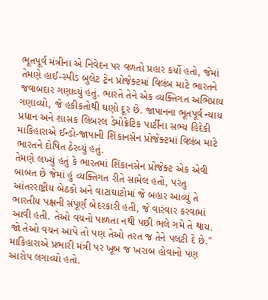ભૂતપૂર્વ મંત્રીના એ નિવેદન પર વળતો પ્રહાર કર્યો હતો, જેમાં તેમણે હાઈ-સ્પીડ બુલેટ ટ્રેન પ્રોજેક્ટમાં વિલંબ માટે ભારતને જવાબદાર ગણાવ્યું હતું. ભારતે તેને એક વ્યક્તિગત અભિપ્રાય ગણાવ્યો, જે હકીકતોથી ઘણો દૂર છે. જાપાનના ભૂતપૂર્વ ન્યાય પ્રધાન અને શાસક લિબરલ ડેમોક્રેટિક પાર્ટીના સભ્ય હિદેકી માકિહારાએ ઈન્ડો-જાપાની શિંકાનસેન પ્રોજેક્ટમાં વિલંબ માટે ભારતને દોષિત ઠેરવ્યું હતું.
તેમણે લખ્યું હતું કે ભારતમાં શિંકાનસેન પ્રોજેક્ટ એક એવી બાબત છે જેમાં હું વ્યક્તિગત રીતે સામેલ હતો, પરંતુ આંતરરાષ્ટ્રીય બેઠકો અને વાટાઘાટોમાં જે બહાર આવ્યું તે ભારતીય પક્ષની સંપૂર્ણ બેદરકારી હતી, જે વારંવાર કરવામાં આવી હતી. તેઓ વચનો પાળતા નથી પછી ભલે ગમે તે થાય. જો તેઓ વચન આપે તો પણ તેઓ તરત જ તેને પલટી દે છે." માકિહારાએ પ્રભારી મંત્રી પર ખૂબ જ ખરાબ હોવાનો પણ આરોપ લગાવ્યો હતો.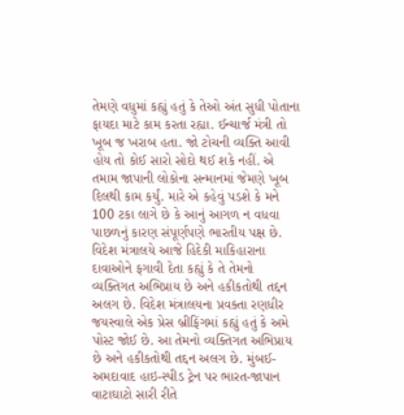તેમણે વધુમાં કહ્યું હતું કે તેઓ અંત સુધી પોતાના ફાયદા માટે કામ કરતા રહ્યા. ઈન્ચાર્જ મંત્રી તો ખૂબ જ ખરાબ હતા. જો ટોચની વ્યક્તિ આવી હોય તો કોઈ સારો સોદો થઈ શકે નહીં. એ તમામ જાપાની લોકોના સન્માનમાં જેમણે ખૂબ દિલથી કામ કર્યું. મારે એ કહેવું પડશે કે મને 100 ટકા લાગે છે કે આનું આગળ ન વધવા પાછળનું કારણ સંપૂર્ણપણે ભારતીય પક્ષ છે.
વિદેશ મંત્રાલયે આજે હિદેકી માકિહારાના દાવાઓને ફગાવી દેતા કહ્યું કે તે તેમનો વ્યક્તિગત અભિપ્રાય છે અને હકીકતોથી તદ્દન અલગ છે. વિદેશ મંત્રાલયના પ્રવક્તા રણધીર જયસ્વાલે એક પ્રેસ બ્રીફિંગમાં કહ્યું હતું કે અમે પોસ્ટ જોઈ છે. આ તેમનો વ્યક્તિગત અભિપ્રાય છે અને હકીકતોથી તદ્દન અલગ છે. મુંબઈ-અમદાવાદ હાઇ-સ્પીડ ટ્રેન પર ભારત-જાપાન વાટાઘાટો સારી રીતે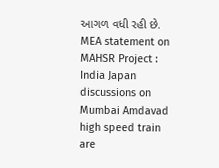આગળ વધી રહી છે.
MEA statement on MAHSR Project : India Japan discussions on Mumbai Amdavad high speed train are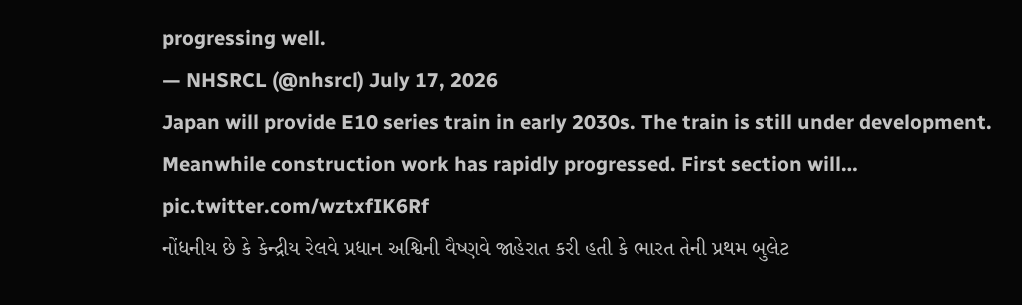progressing well.
— NHSRCL (@nhsrcl) July 17, 2026
Japan will provide E10 series train in early 2030s. The train is still under development.
Meanwhile construction work has rapidly progressed. First section will… pic.twitter.com/wztxfIK6Rf
નોંધનીય છે કે કેન્દ્રીય રેલવે પ્રધાન અશ્વિની વૈષ્ણવે જાહેરાત કરી હતી કે ભારત તેની પ્રથમ બુલેટ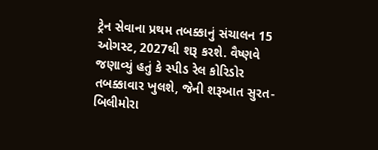ટ્રેન સેવાના પ્રથમ તબક્કાનું સંચાલન 15 ઓગસ્ટ, 2027થી શરૂ કરશે. વૈષ્ણવે જણાવ્યું હતું કે સ્પીડ રેલ કોરિડોર તબક્કાવાર ખુલશે, જેની શરૂઆત સુરત-બિલીમોરા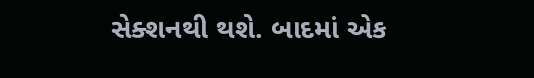સેક્શનથી થશે. બાદમાં એક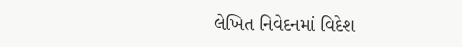લેખિત નિવેદનમાં વિદેશ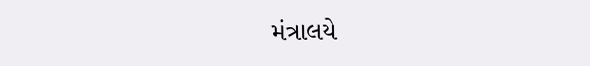મંત્રાલયે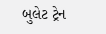બુલેટ ટ્રેન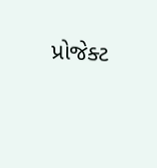પ્રોજેક્ટ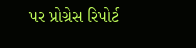પર પ્રોગ્રેસ રિપોર્ટ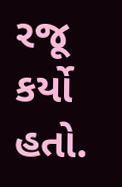રજૂ કર્યો હતો.